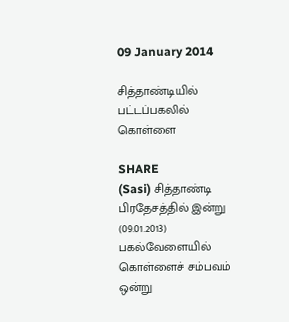09 January 2014

சித்தாண்டியில் பட்டப்பகலில் கொள்ளை

SHARE
(Sasi) சித்தாண்டி பிரதேசத்தில் இன்று (09.01.2013) பகல்வேளையில் கொள்ளைச் சம்பவம் ஒன்று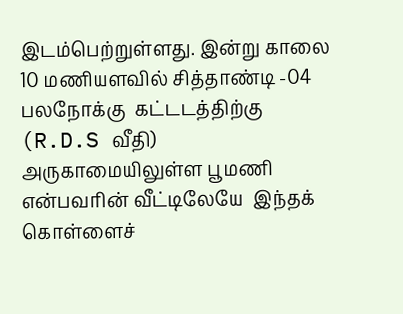இடம்பெற்றுள்ளது. இன்று காலை 10 மணியளவில் சித்தாண்டி -04  பலநோக்கு  கட்டடத்திற்கு (R.D.S வீதி) அருகாமையிலுள்ள பூமணி என்பவரின் வீட்டிலேயே  இந்தக் கொள்ளைச்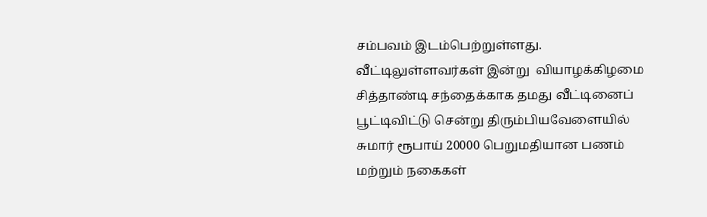சம்பவம் இடம்பெற்றுள்ளது.
வீட்டிலுள்ளவர்கள் இன்று  வியாழக்கிழமை சித்தாண்டி சந்தைக்காக தமது வீட்டினைப் பூட்டிவிட்டு சென்று திரும்பியவேளையில் சுமார் ரூபாய் 20000 பெறுமதியான பணம் மற்றும் நகைகள்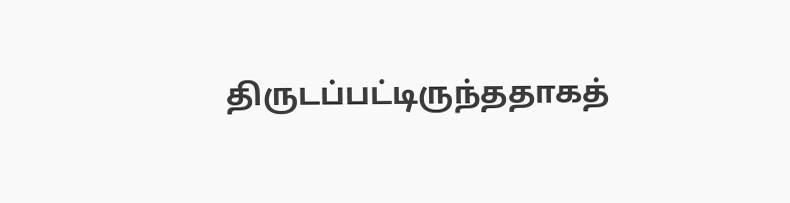திருடப்பட்டிருந்ததாகத்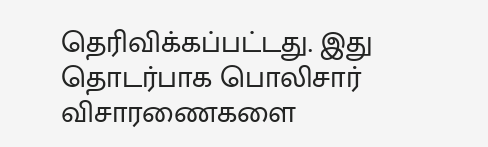தெரிவிக்கப்பட்டது. இது தொடர்பாக பொலிசார் விசாரணைகளை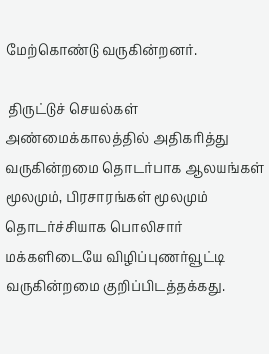மேற்கொண்டு வருகின்றனர்.

 திருட்டுச் செயல்கள் அண்மைக்காலத்தில் அதிகரித்து வருகின்றமை தொடர்பாக ஆலயங்கள் மூலமும், பிரசாரங்கள் மூலமும்  தொடர்ச்சியாக பொலிசார் மக்களிடையே விழிப்புணர்வூட்டி வருகின்றமை குறிப்பிடத்தக்கது.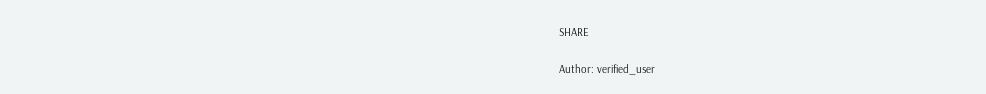SHARE

Author: verified_user